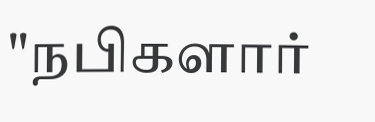"நபிகளார்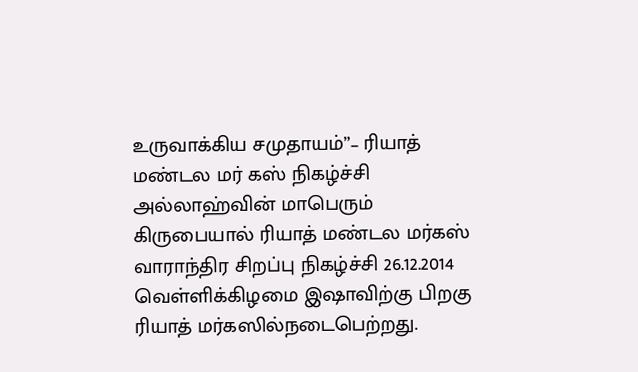உருவாக்கிய சமுதாயம்”– ரியாத் மண்டல மர் கஸ் நிகழ்ச்சி
அல்லாஹ்வின் மாபெரும் கிருபையால் ரியாத் மண்டல மர்கஸ் வாராந்திர சிறப்பு நிகழ்ச்சி 26.12.2014 வெள்ளிக்கிழமை இஷாவிற்கு பிறகு ரியாத் மர்கஸில்நடைபெற்றது.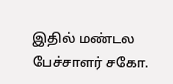இதில் மண்டல பேச்சாளர் சகோ.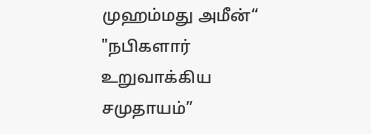முஹம்மது அமீன்“ "நபிகளார் உறுவாக்கிய சமுதாயம்”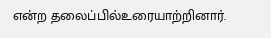என்ற தலைப்பில்உரையாற்றினார்.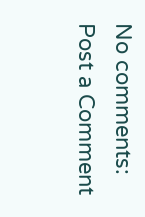No comments:
Post a Comment